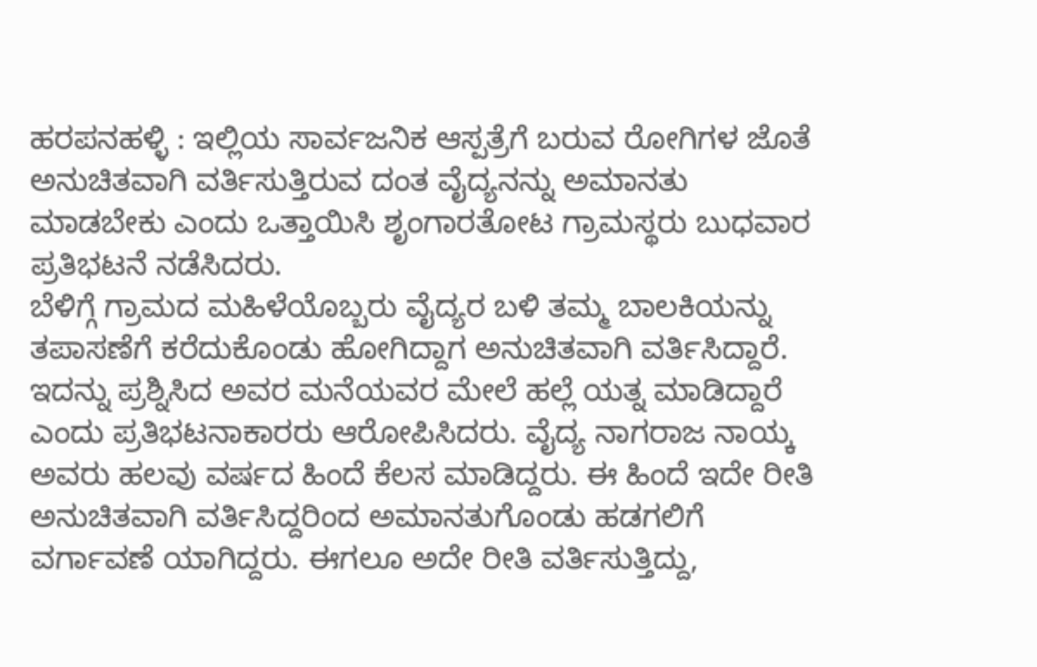ಹರಪನಹಳ್ಳಿ : ಇಲ್ಲಿಯ ಸಾರ್ವಜನಿಕ ಆಸ್ಪತ್ರೆಗೆ ಬರುವ ರೋಗಿಗಳ ಜೊತೆ ಅನುಚಿತವಾಗಿ ವರ್ತಿಸುತ್ತಿರುವ ದಂತ ವೈದ್ಯನನ್ನು ಅಮಾನತು ಮಾಡಬೇಕು ಎಂದು ಒತ್ತಾಯಿಸಿ ಶೃಂಗಾರತೋಟ ಗ್ರಾಮಸ್ಥರು ಬುಧವಾರ ಪ್ರತಿಭಟನೆ ನಡೆಸಿದರು.
ಬೆಳಿಗ್ಗೆ ಗ್ರಾಮದ ಮಹಿಳೆಯೊಬ್ಬರು ವೈದ್ಯರ ಬಳಿ ತಮ್ಮ ಬಾಲಕಿಯನ್ನು ತಪಾಸಣೆಗೆ ಕರೆದುಕೊಂಡು ಹೋಗಿದ್ದಾಗ ಅನುಚಿತವಾಗಿ ವರ್ತಿಸಿದ್ದಾರೆ. ಇದನ್ನು ಪ್ರಶ್ನಿಸಿದ ಅವರ ಮನೆಯವರ ಮೇಲೆ ಹಲ್ಲೆ ಯತ್ನ ಮಾಡಿದ್ದಾರೆ ಎಂದು ಪ್ರತಿಭಟನಾಕಾರರು ಆರೋಪಿಸಿದರು. ವೈದ್ಯ ನಾಗರಾಜ ನಾಯ್ಕ ಅವರು ಹಲವು ವರ್ಷದ ಹಿಂದೆ ಕೆಲಸ ಮಾಡಿದ್ದರು. ಈ ಹಿಂದೆ ಇದೇ ರೀತಿ ಅನುಚಿತವಾಗಿ ವರ್ತಿಸಿದ್ದರಿಂದ ಅಮಾನತುಗೊಂಡು ಹಡಗಲಿಗೆ ವರ್ಗಾವಣೆ ಯಾಗಿದ್ದರು. ಈಗಲೂ ಅದೇ ರೀತಿ ವರ್ತಿಸುತ್ತಿದ್ದು,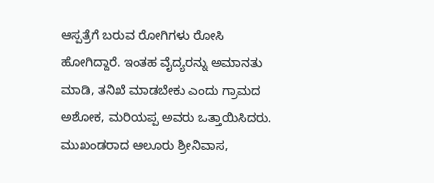ಆಸ್ಪತ್ರೆಗೆ ಬರುವ ರೋಗಿಗಳು ರೋಸಿ ಹೋಗಿದ್ದಾರೆ. ಇಂತಹ ವೈದ್ಯರನ್ನು ಅಮಾನತು ಮಾಡಿ, ತನಿಖೆ ಮಾಡಬೇಕು ಎಂದು ಗ್ರಾಮದ ಅಶೋಕ, ಮರಿಯಪ್ಪ ಅವರು ಒತ್ತಾಯಿಸಿದರು. ಮುಖಂಡರಾದ ಆಲೂರು ಶ್ರೀನಿವಾಸ,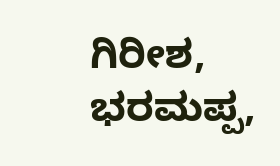ಗಿರೀಶ, ಭರಮಪ್ಪ,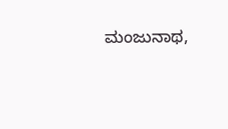ಮಂಜುನಾಥ,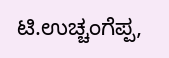ಟಿ.ಉಚ್ಚಂಗೆಪ್ಪ,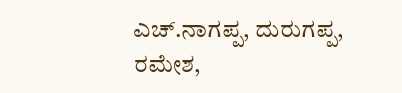ಎಚ್.ನಾಗಪ್ಪ, ದುರುಗಪ್ಪ, ರಮೇಶ,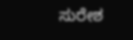ಸುರೇಶ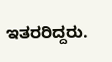ಇತರರಿದ್ದರು.